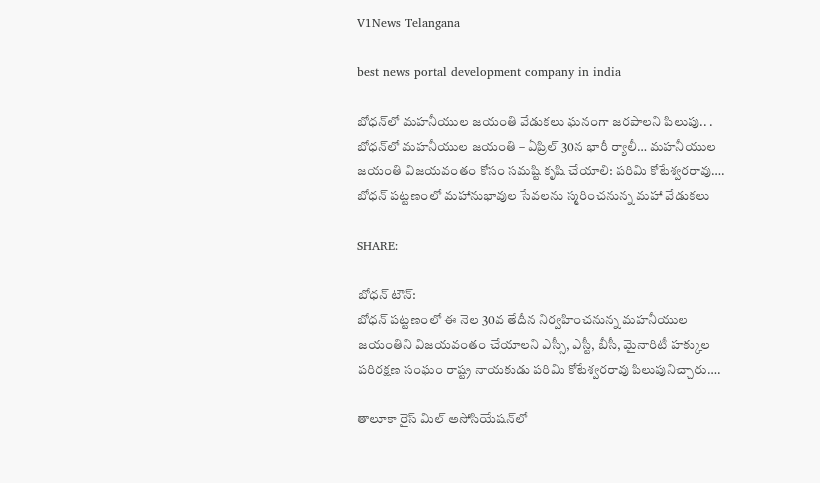V1News Telangana

best news portal development company in india

బోధన్‌లో మహనీయుల జయంతి వేడుకలు ఘనంగా జరపాలని పిలుపు.. . బోధన్‌లో మహనీయుల జయంతి – ఏప్రిల్ 30న భారీ ర్యాలీ… మహనీయుల జయంతి విజయవంతం కోసం సమష్టి కృషి చేయాలి: పరిమి కోటేశ్వరరావు…. బోధన్ పట్టణంలో మహానుభావుల సేవలను స్మరించనున్న మహా వేడుకలు

SHARE:

బోధన్ టౌన్:
బోధన్ పట్టణంలో ఈ నెల 30వ తేదీన నిర్వహించనున్న మహనీయుల జయంతిని విజయవంతం చేయాలని ఎస్సీ, ఎస్టీ, బీసీ, మైనారిటీ హక్కుల పరిరక్షణ సంఘం రాష్ట్ర నాయకుడు పరిమి కోటేశ్వరరావు పిలుపునిచ్చారు….

తాలూకా రైస్ మిల్ అసోసియేషన్‌లో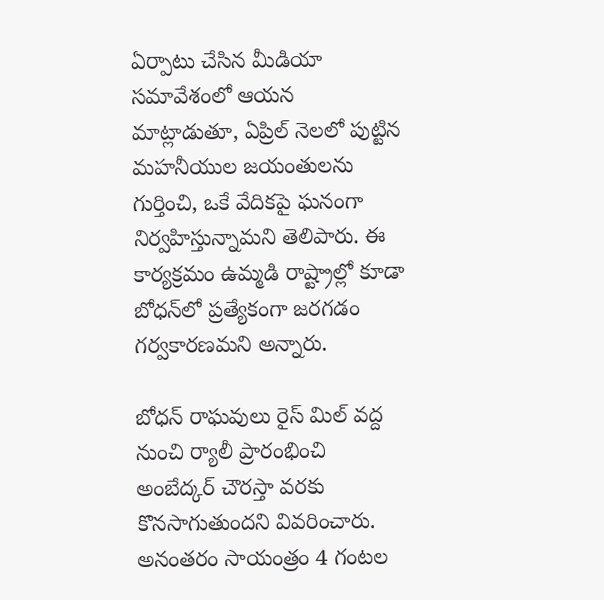ఏర్పాటు చేసిన మీడియా సమావేశంలో ఆయన మాట్లాడుతూ, ఏప్రిల్ నెలలో పుట్టిన మహనీయుల జయంతులను గుర్తించి, ఒకే వేదికపై ఘనంగా నిర్వహిస్తున్నామని తెలిపారు. ఈ కార్యక్రమం ఉమ్మడి రాష్ట్రాల్లో కూడా బోధన్‌లో ప్రత్యేకంగా జరగడం గర్వకారణమని అన్నారు.

బోధన్ రాఘవులు రైస్ మిల్ వద్ద నుంచి ర్యాలీ ప్రారంభించి అంబేద్కర్ చౌరస్తా వరకు కొనసాగుతుందని వివరించారు. అనంతరం సాయంత్రం 4 గంటల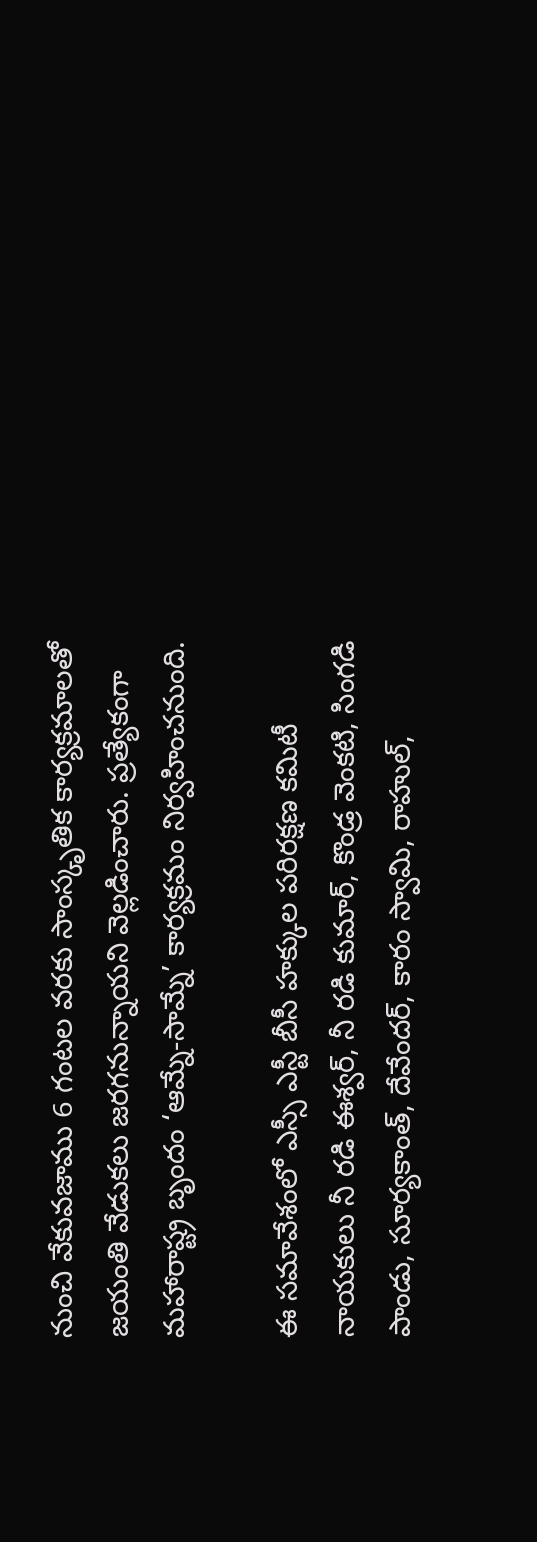నుంచి వేకువజాము 6 గంటల వరకు సాంస్కృతిక కార్యక్రమాలతో జయంతి వేడుకలు జరగనున్నాయని వెల్లడించారు. ప్రత్యేకంగా మహారాష్ట్ర బృందం ‘ఆమ్నే-సామ్నే’ కార్యక్రమం నిర్వహించనుంది.

ఈ సమావేశంలో ఎస్సీ ఎస్టీ బీసీ హక్కుల పరిరక్షణ కమిటీ నాయకులు నీ రడి ఈశ్వర్, నీ రడి కుమార్, కొండ్ర వెంకటి, సింగడి పాండు, సూర్యకాంత్, దేవేందర్, కారం స్వామి, రాహుల్,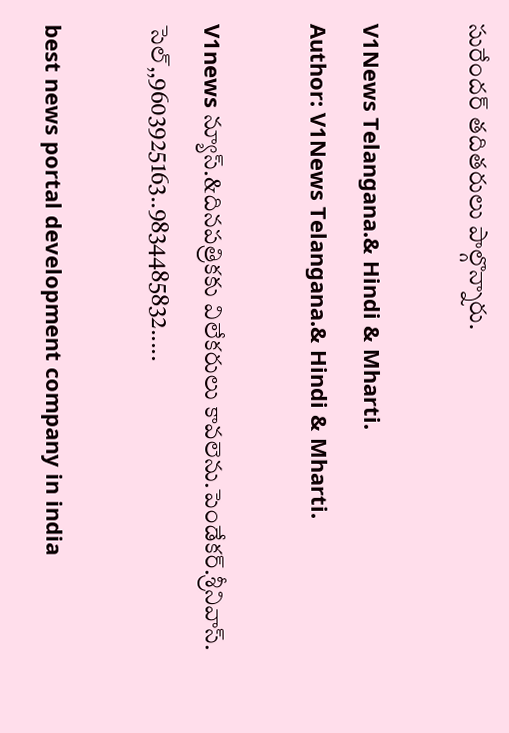సురేందర్ తదితరులు పాల్గొన్నారు.

V1News Telangana.& Hindi & Mharti.
Author: V1News Telangana.& Hindi & Mharti.

V1news న్యూస్.&దినపత్రికకు విలేకరులు కావలెను.పెండేకర్.శ్రీనివాస్. సెల్,,9603925163..9834485832.....

best news portal development company in india